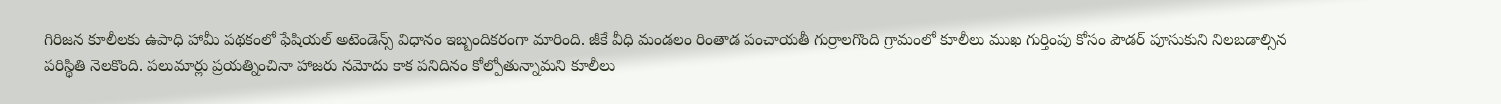గిరిజన కూలీలకు ఉపాధి హామీ పథకంలో ఫేషియల్ అటెండెన్స్ విధానం ఇబ్బందికరంగా మారింది. జీకే వీధి మండలం రింతాడ పంచాయతీ గుర్రాలగొంది గ్రామంలో కూలీలు ముఖ గుర్తింపు కోసం పౌడర్ పూసుకుని నిలబడాల్సిన పరిస్థితి నెలకొంది. పలుమార్లు ప్రయత్నించినా హాజరు నమోదు కాక పనిదినం కోల్పోతున్నామని కూలీలు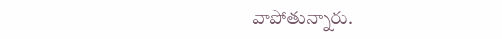వాపోతున్నారు.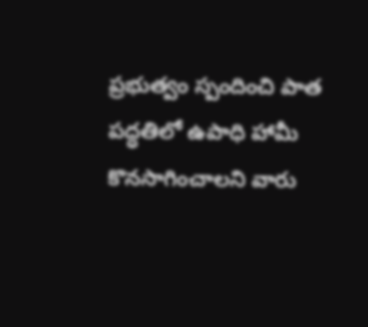ప్రభుత్వం స్పందించి పాత పద్ధతిలో ఉపాధి హామీ కొనసాగించాలని వారు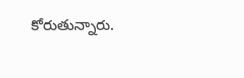కోరుతున్నారు.